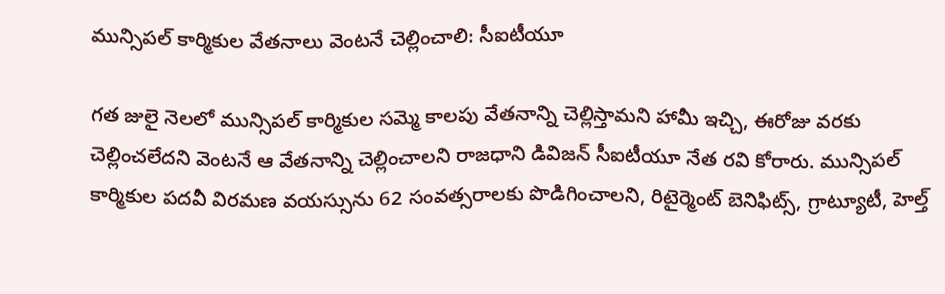మున్సిపల్ కార్మికుల వేతనాలు వెంటనే చెల్లించాలి: సీఐటీయూ

గత జులై నెలలో మున్సిపల్ కార్మికుల సమ్మె కాలపు వేతనాన్ని చెల్లిస్తామని హామీ ఇచ్చి, ఈరోజు వరకు చెల్లించలేదని వెంటనే ఆ వేతనాన్ని చెల్లించాలని రాజధాని డివిజన్ సీఐటీయూ నేత రవి కోరారు. మున్సిపల్ కార్మికుల పదవీ విరమణ వయస్సును 62 సంవత్సరాలకు పొడిగించాలని, రిటైర్మెంట్ బెనిఫిట్స్, గ్రాట్యూటీ, హెల్త్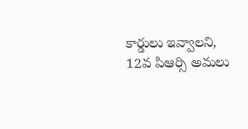కార్డులు ఇవ్వాలని, 12వ పిఆర్సి అమలు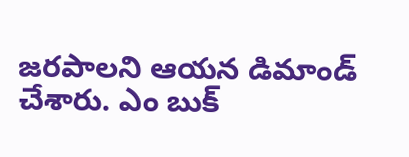జరపాలని ఆయన డిమాండ్ చేశారు. ఎం బుక్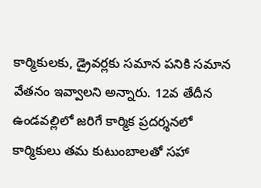కార్మికులకు, డ్రైవర్లకు సమాన పనికి సమాన వేతనం ఇవ్వాలని అన్నారు. 12వ తేదీన ఉండవల్లిలో జరిగే కార్మిక ప్రదర్శనలో కార్మికులు తమ కుటుంబాలతో సహా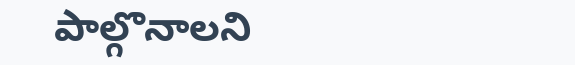పాల్గొనాలని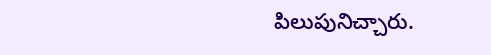పిలుపునిచ్చారు.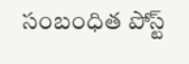సంబంధిత పోస్ట్